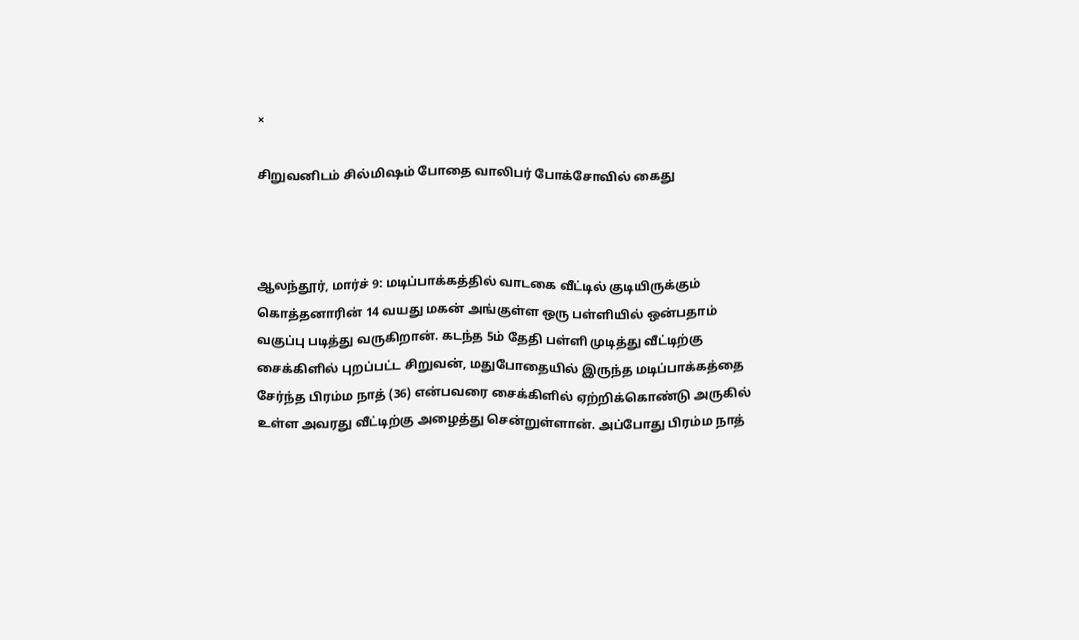×

சிறுவனிடம் சில்மிஷம் போதை வாலிபர் போக்சோவில் கைது



ஆலந்தூர், மார்ச் 9: மடிப்பாக்கத்தில் வாடகை வீட்டில் குடியிருக்கும் கொத்தனாரின் 14 வயது மகன் அங்குள்ள ஒரு பள்ளியில் ஒன்பதாம் வகுப்பு படித்து வருகிறான். கடந்த 5ம் தேதி பள்ளி முடித்து வீட்டிற்கு சைக்கிளில் புறப்பட்ட சிறுவன், மதுபோதையில் இருந்த மடிப்பாக்கத்தை சேர்ந்த பிரம்ம நாத் (36) என்பவரை சைக்கிளில் ஏற்றிக்கொண்டு அருகில் உள்ள அவரது வீட்டிற்கு அழைத்து சென்றுள்ளான். அப்போது பிரம்ம நாத்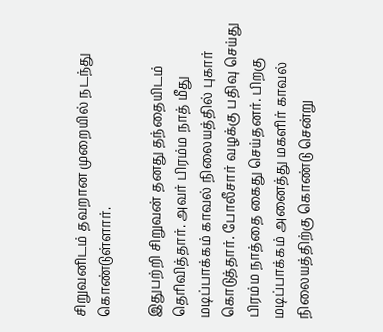சிறுவனிடம் தவறான முறையில் நடந்து கொண்டுள்ளார்.

இதுபற்றி சிறுவன் தனது தந்தையிடம் தெரிவித்தார். அவர் பிரம்ம நாத் மீது மடிப்பாக்கம் காவல் நிலையத்தில் புகார் கொடுத்தார். போலீசார் வழக்கு பதிவு செய்து பிரம்ம நாத்தை கைது செய்தனர். பிறகு மடிப்பாக்கம் அனைத்து மகளிர் காவல் நிலையத்திற்கு கொண்டு சென்று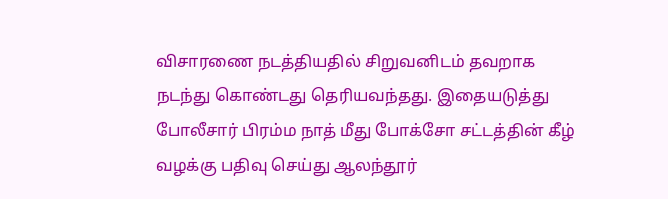விசாரணை நடத்தியதில் சிறுவனிடம் தவறாக நடந்து கொண்டது தெரியவந்தது. இதையடுத்து போலீசார் பிரம்ம நாத் மீது போக்சோ சட்டத்தின் கீழ் வழக்கு பதிவு செய்து ஆலந்தூர்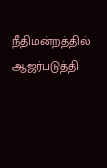நீதிமன்றத்தில் ஆஜர்படுத்தி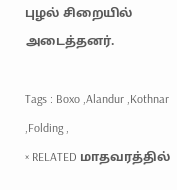புழல் சிறையில் அடைத்தனர்.

Tags : Boxo ,Alandur ,Kothnar ,Folding ,
× RELATED மாதவரத்தில்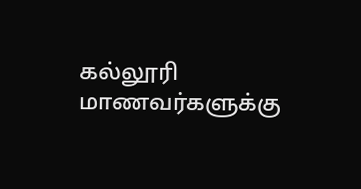கல்லூரி மாணவர்களுக்கு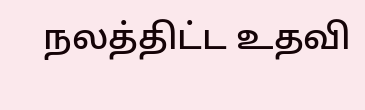நலத்திட்ட உதவி